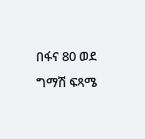በፋና 80 ወደ ግማሽ ፍጻሜ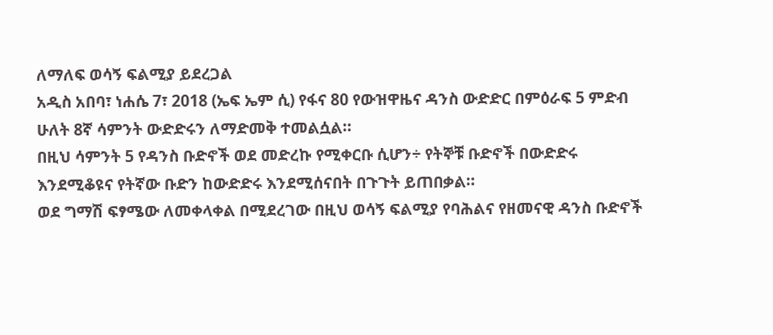ለማለፍ ወሳኝ ፍልሚያ ይደረጋል
አዲስ አበባ፣ ነሐሴ 7፣ 2018 (ኤፍ ኤም ሲ) የፋና 80 የውዝዋዜና ዳንስ ውድድር በምዕራፍ 5 ምድብ ሁለት 8ኛ ሳምንት ውድድሩን ለማድመቅ ተመልሷል።
በዚህ ሳምንት 5 የዳንስ ቡድኖች ወደ መድረኩ የሚቀርቡ ሲሆን÷ የትኞቹ ቡድኖች በውድድሩ እንደሚቆዩና የትኛው ቡድን ከውድድሩ እንደሚሰናበት በጉጉት ይጠበቃል።
ወደ ግማሽ ፍፃሜው ለመቀላቀል በሚደረገው በዚህ ወሳኝ ፍልሚያ የባሕልና የዘመናዊ ዳንስ ቡድኖች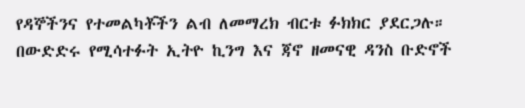የዳኞችንና የተመልካቾችን ልብ ለመማረክ ብርቱ ፉክክር ያደርጋሉ።
በውድድሩ የሚሳተፉት ኢትዮ ኪንግ እና ጃኖ ዘመናዊ ዳንስ ቡድኖች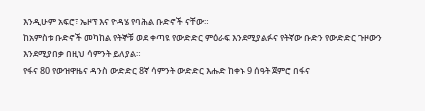እንዲሁም አፍሮ፣ ኤዞፕ እና ዮዳሄ የባሕል ቡድኖች ናቸው።
ከአምስቱ ቡድኖች መካከል የትኞቹ ወደ ቀጣዩ የውድድር ምዕራፍ እንደሚያልፉና የትኛው ቡድን የውድድር ጉዞውን እንደሚያበቃ በዚህ ሳምንት ይለያል።
የፋና 80 የውዝዋዜና ዳንስ ውድድር 8ኛ ሳምንት ውድድር እሑድ ከቀኑ 9 ሰዓት ጀምሮ በፋና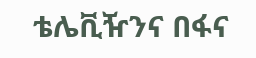ቴሌቪዥንና በፋና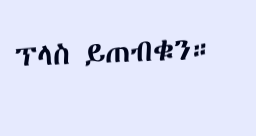ፕላስ ይጠብቁን።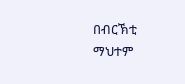በብርኽቲ ማህተም